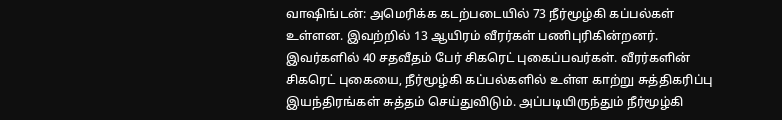வாஷிங்டன்: அமெரிக்க கடற்படையில் 73 நீர்மூழ்கி கப்பல்கள் உள்ளன. இவற்றில் 13 ஆயிரம் வீரர்கள் பணிபுரிகின்றனர். இவர்களில் 40 சதவீதம் பேர் சிகரெட் புகைப்பவர்கள். வீரர்களின் சிகரெட் புகையை, நீர்மூழ்கி கப்பல்களில் உள்ள காற்று சுத்திகரிப்பு இயந்திரங்கள் சுத்தம் செய்துவிடும். அப்படியிருந்தும் நீர்மூழ்கி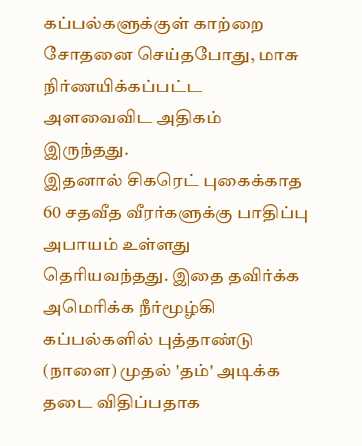கப்பல்களுக்குள் காற்றை சோதனை செய்தபோது, மாசு நிர்ணயிக்கப்பட்ட அளவைவிட அதிகம் இருந்தது.
இதனால் சிகரெட் புகைக்காத 60 சதவீத வீரர்களுக்கு பாதிப்பு அபாயம் உள்ளது தெரியவந்தது. இதை தவிர்க்க அமெரிக்க நீர்மூழ்கி கப்பல்களில் புத்தாண்டு (நாளை) முதல் 'தம்' அடிக்க தடை விதிப்பதாக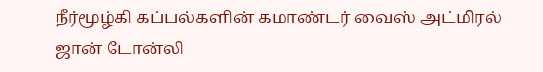நீர்மூழ்கி கப்பல்களின் கமாண்டர் வைஸ் அட்மிரல் ஜான் டோன்லி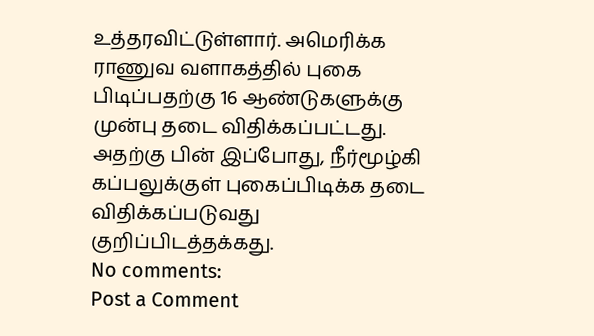உத்தரவிட்டுள்ளார். அமெரிக்க ராணுவ வளாகத்தில் புகை பிடிப்பதற்கு 16 ஆண்டுகளுக்கு முன்பு தடை விதிக்கப்பட்டது. அதற்கு பின் இப்போது, நீர்மூழ்கி கப்பலுக்குள் புகைப்பிடிக்க தடை விதிக்கப்படுவது குறிப்பிடத்தக்கது.
No comments:
Post a Comment